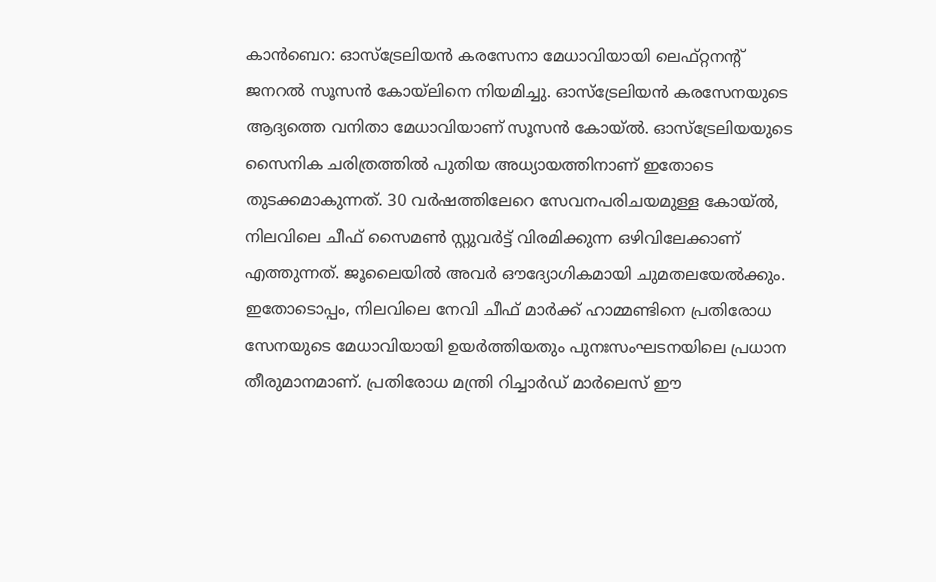കാൻബെറ: ഓസ്ട്രേലിയൻ കരസേനാ മേധാവിയായി ലെഫ്റ്റനന്റ് ജനറൽ സൂസൻ കോയ്ലിനെ നിയമിച്ചു. ഓസ്ട്രേലിയൻ കരസേനയുടെ ആദ്യത്തെ വനിതാ മേധാവിയാണ് സൂസൻ കോയ്ൽ. ഓസ്ട്രേലിയയുടെ സൈനിക ചരിത്രത്തിൽ പുതിയ അധ്യായത്തിനാണ് ഇതോടെ തുടക്കമാകുന്നത്. 30 വർഷത്തിലേറെ സേവനപരിചയമുള്ള കോയ്ൽ, നിലവിലെ ചീഫ് സൈമൺ സ്റ്റുവർട്ട് വിരമിക്കുന്ന ഒഴിവിലേക്കാണ് എത്തുന്നത്. ജൂലൈയിൽ അവർ ഔദ്യോഗികമായി ചുമതലയേൽക്കും.
ഇതോടൊപ്പം, നിലവിലെ നേവി ചീഫ് മാർക്ക് ഹാമ്മണ്ടിനെ പ്രതിരോധ സേനയുടെ മേധാവിയായി ഉയർത്തിയതും പുനഃസംഘടനയിലെ പ്രധാന തീരുമാനമാണ്. പ്രതിരോധ മന്ത്രി റിച്ചാർഡ് മാർലെസ് ഈ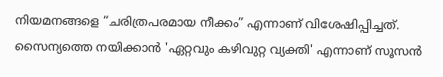നിയമനങ്ങളെ “ചരിത്രപരമായ നീക്കം” എന്നാണ് വിശേഷിപ്പിച്ചത്. സൈന്യത്തെ നയിക്കാൻ 'ഏറ്റവും കഴിവുറ്റ വ്യക്തി' എന്നാണ് സൂസൻ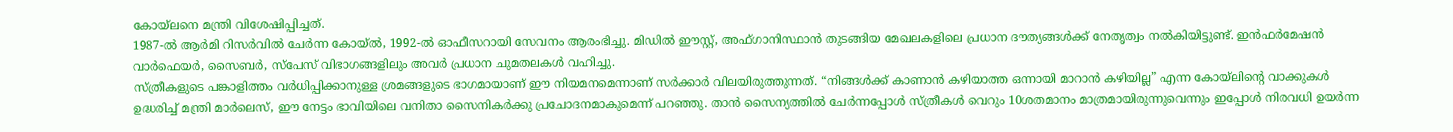കോയ്ലനെ മന്ത്രി വിശേഷിപ്പിച്ചത്.
1987-ൽ ആർമി റിസർവിൽ ചേർന്ന കോയ്ൽ, 1992-ൽ ഓഫീസറായി സേവനം ആരംഭിച്ചു. മിഡിൽ ഈസ്റ്റ്, അഫ്ഗാനിസ്ഥാൻ തുടങ്ങിയ മേഖലകളിലെ പ്രധാന ദൗത്യങ്ങൾക്ക് നേതൃത്വം നൽകിയിട്ടുണ്ട്. ഇൻഫർമേഷൻ വാർഫെയർ, സൈബർ, സ്പേസ് വിഭാഗങ്ങളിലും അവർ പ്രധാന ചുമതലകൾ വഹിച്ചു.
സ്ത്രീകളുടെ പങ്കാളിത്തം വർധിപ്പിക്കാനുള്ള ശ്രമങ്ങളുടെ ഭാഗമായാണ് ഈ നിയമനമെന്നാണ് സർക്കാർ വിലയിരുത്തുന്നത്. “നിങ്ങൾക്ക് കാണാൻ കഴിയാത്ത ഒന്നായി മാറാൻ കഴിയില്ല” എന്ന കോയ്ലിന്റെ വാക്കുകൾ ഉദ്ധരിച്ച് മന്ത്രി മാർലെസ്, ഈ നേട്ടം ഭാവിയിലെ വനിതാ സൈനികർക്കു പ്രചോദനമാകുമെന്ന് പറഞ്ഞു. താൻ സൈന്യത്തിൽ ചേർന്നപ്പോൾ സ്ത്രീകൾ വെറും 10ശതമാനം മാത്രമായിരുന്നുവെന്നും ഇപ്പോൾ നിരവധി ഉയർന്ന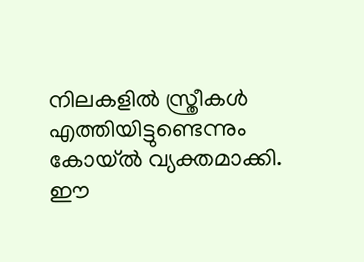നിലകളിൽ സ്ത്രീകൾ എത്തിയിട്ടുണ്ടെന്നും കോയ്ൽ വ്യക്തമാക്കി. ഈ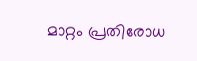മാറ്റം പ്രതിരോധ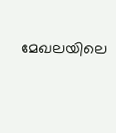മേഖലയിലെ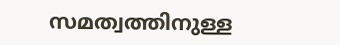സമത്വത്തിനുള്ള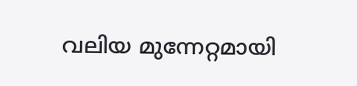വലിയ മുന്നേറ്റമായി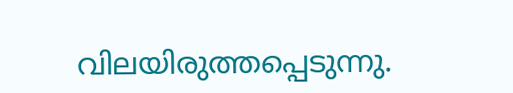വിലയിരുത്തപ്പെടുന്നു.